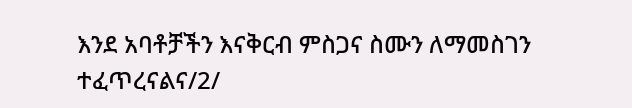እንደ አባቶቻችን እናቅርብ ምስጋና ስሙን ለማመስገን ተፈጥረናልና/2/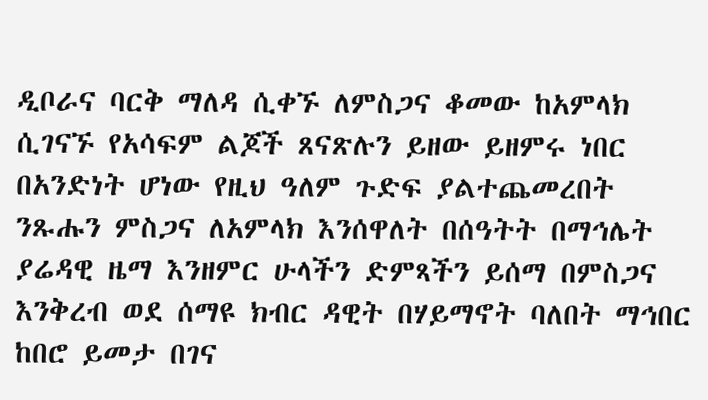ዲቦራና ባርቅ ማለዳ ሲቀኙ ለምስጋና ቆመው ከአምላክ ሲገናኙ የአሳፍም ልጆች ጸናጽሉን ይዘው ይዘምሩ ነበር በአንድነት ሆነው የዚህ ዓለም ጉድፍ ያልተጨመረበት ንጹሑን ምስጋና ለአምላክ እንሰዋለት በሰዓትት በማኅሌት ያሬዳዊ ዜማ እንዘምር ሁላችን ድምጻችን ይሰማ በምስጋና እንቅረብ ወደ ሰማዩ ክብር ዳዊት በሃይማኖት ባለበት ማኅበር ከበሮ ይመታ በገና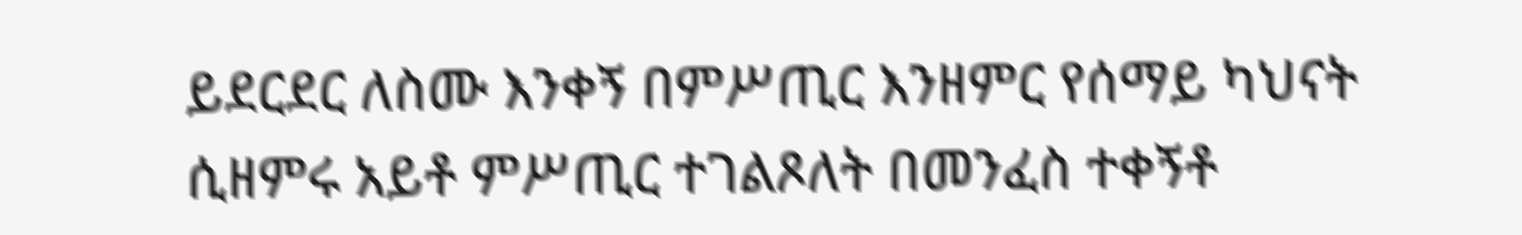ይደርደር ለስሙ እንቀኝ በምሥጢር እንዘምር የሰማይ ካህናት ሲዘምሩ አይቶ ምሥጢር ተገልጾለት በመንፈስ ተቀኝቶ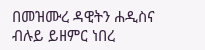በመዝሙረ ዳዊትን ሐዲስና ብሉይ ይዘምር ነበረ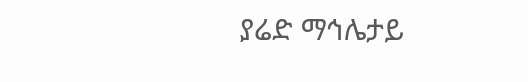ያሬድ ማኅሌታይ